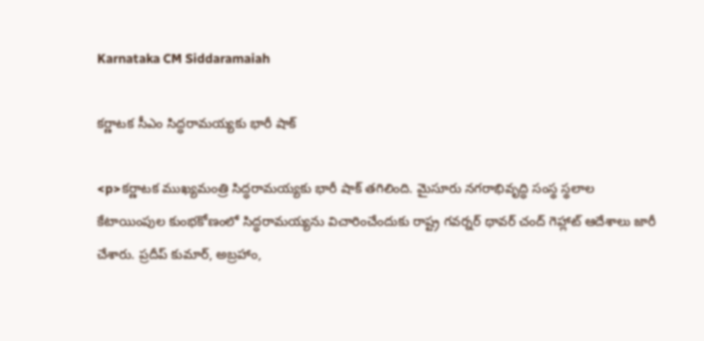Karnataka CM Siddaramaiah

కర్ణాటక సీఎం సిద్ధరామయ్యకు భారీ షాక్

<p>కర్ణాటక ముఖ్యమంత్రి సిద్ధరామయ్యకు భారీ షాక్ తగిలింది. మైసూరు నగరాభివృద్ధి సంస్థ స్థలాల కేటాయింపుల కుంభకోణంలో సిద్ధరామయ్యను విచారించేందుకు రాష్ట్ర గవర్నర్ థావర్ చంద్ గెహ్లాట్ ఆదేశాలు జారీ చేశారు. ప్రదీప్ కుమార్, అబ్రహాం,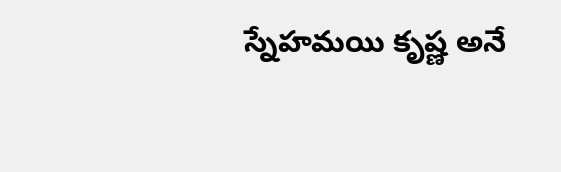స్నేహమయి కృష్ణ అనే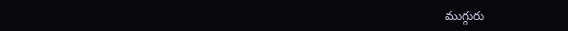ముగ్గురు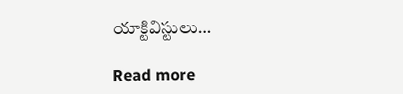యాక్టివిస్టులు…

Read more